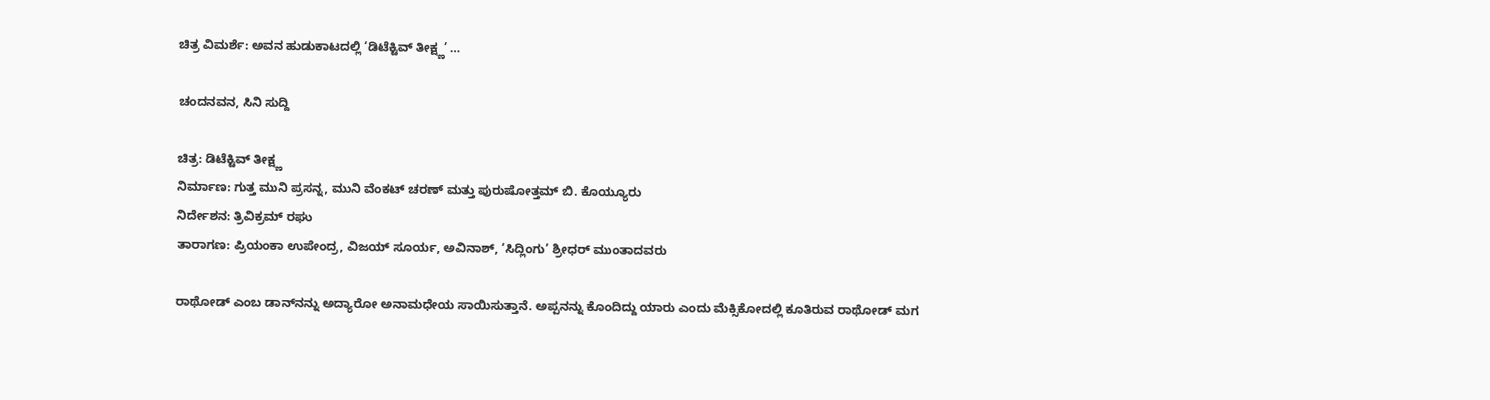ಚಿತ್ರ ವಿಮರ್ಶೆ: ಅವನ ಹುಡುಕಾಟದಲ್ಲಿ ‘ಡಿಟೆಕ್ಟಿವ್‍ ತೀಕ್ಷ್ಣ’ …

ಚಂದನವನ, ಸಿನಿ ಸುದ್ದಿ

ಚಿತ್ರ: ಡಿಟೆಕ್ಟಿವ್‍ ತೀಕ್ಷ್ಣ
ನಿರ್ಮಾಣ: ಗುತ್ತ ಮುನಿ ಪ್ರಸನ್ನ, ಮುನಿ ವೆಂಕಟ್‍ ಚರಣ್ ಮತ್ತು ಪುರುಷೋತ್ತಮ್‍ ಬಿ. ಕೊಯ್ಯೂರು
ನಿರ್ದೇಶನ: ತ್ರಿವಿಕ್ರಮ್‍ ರಘು
ತಾರಾಗಣ: ಪ್ರಿಯಂಕಾ ಉಪೇಂದ್ರ, ವಿಜಯ್‍ ಸೂರ್ಯ, ಅವಿನಾಶ್‍, ‘ಸಿದ್ಲಿಂಗು’ ಶ್ರೀಧರ್ ಮುಂತಾದವರು

ರಾಥೋಡ್‍ ಎಂಬ ಡಾನ್‍ನನ್ನು ಅದ್ಯಾರೋ ಅನಾಮಧೇಯ ಸಾಯಿಸುತ್ತಾನೆ. ಅಪ್ಪನನ್ನು ಕೊಂದಿದ್ದು ಯಾರು ಎಂದು ಮೆಕ್ಸಿಕೋದಲ್ಲಿ ಕೂತಿರುವ ರಾಥೋಡ್‍ ಮಗ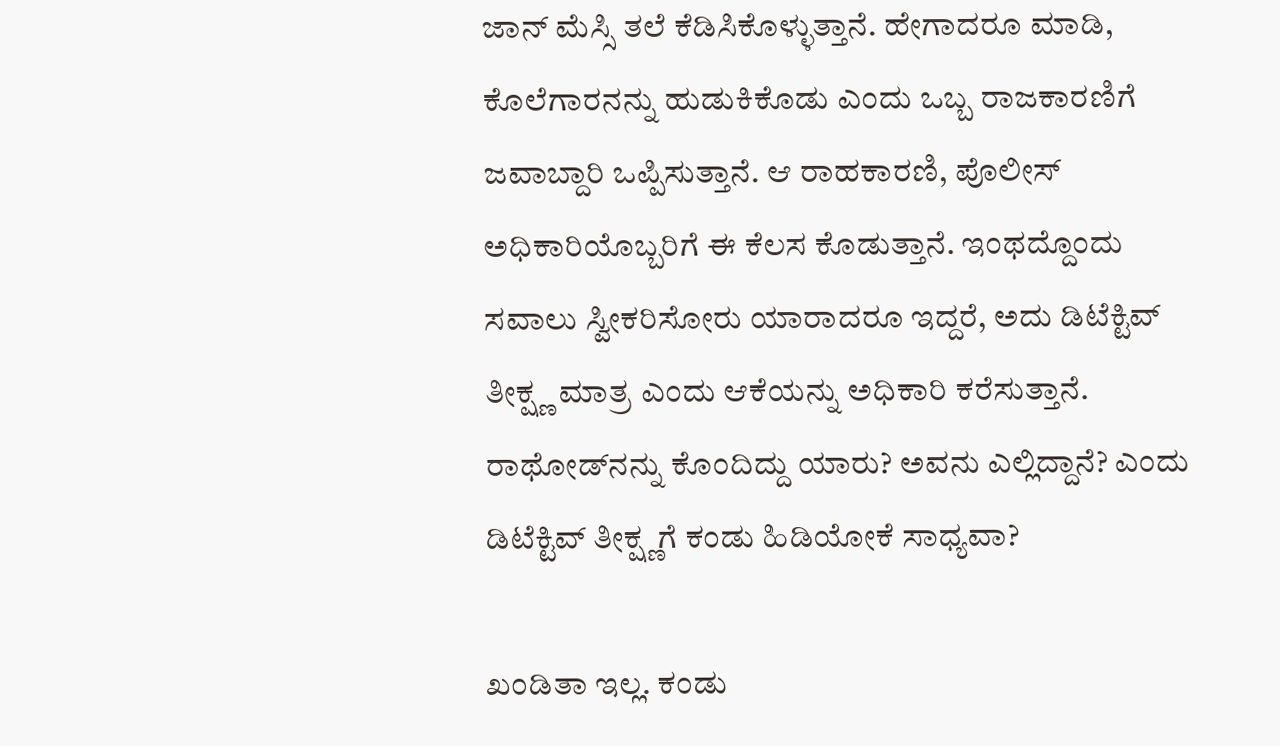ಜಾನ್‍ ಮೆಸ್ಸಿ ತಲೆ ಕೆಡಿಸಿಕೊಳ್ಳುತ್ತಾನೆ. ಹೇಗಾದರೂ ಮಾಡಿ, ಕೊಲೆಗಾರನನ್ನು ಹುಡುಕಿಕೊಡು ಎಂದು ಒಬ್ಬ ರಾಜಕಾರಣಿಗೆ ಜವಾಬ್ದಾರಿ ಒಪ್ಪಿಸುತ್ತಾನೆ. ಆ ರಾಹಕಾರಣಿ, ಪೊಲೀಸ್‍ ಅಧಿಕಾರಿಯೊಬ್ಬರಿಗೆ ಈ ಕೆಲಸ ಕೊಡುತ್ತಾನೆ. ಇಂಥದ್ದೊಂದು ಸವಾಲು ಸ್ವೀಕರಿಸೋರು ಯಾರಾದರೂ ಇದ್ದರೆ, ಅದು ಡಿಟೆಕ್ಟಿವ್‍ ತೀಕ್ಷ್ಣ ಮಾತ್ರ ಎಂದು ಆಕೆಯನ್ನು ಅಧಿಕಾರಿ ಕರೆಸುತ್ತಾನೆ. ರಾಥೋಡ್‍ನನ್ನು ಕೊಂದಿದ್ದು ಯಾರು? ಅವನು ಎಲ್ಲಿದ್ದಾನೆ? ಎಂದು ಡಿಟೆಕ್ಟಿವ್‍ ತೀಕ್ಷ್ಣಗೆ ಕಂಡು ಹಿಡಿಯೋಕೆ ಸಾಧ್ಯವಾ?

ಖಂಡಿತಾ ಇಲ್ಲ. ಕಂಡು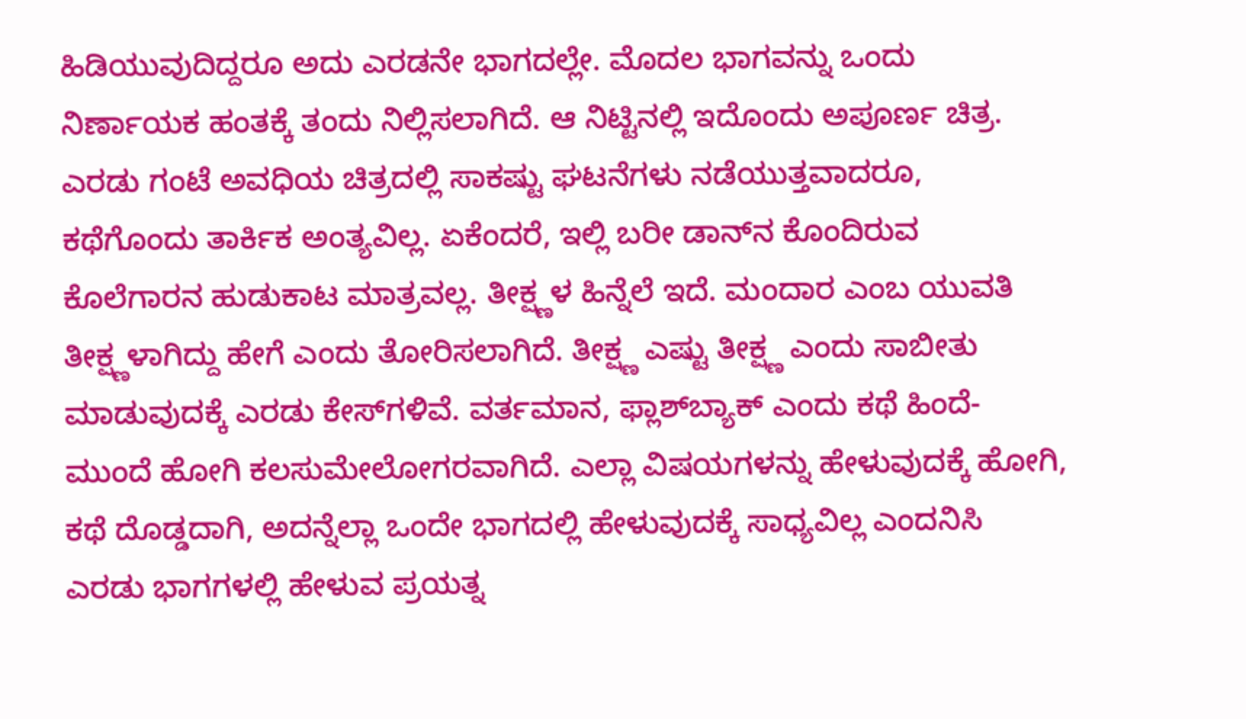ಹಿಡಿಯುವುದಿದ್ದರೂ ಅದು ಎರಡನೇ ಭಾಗದಲ್ಲೇ. ಮೊದಲ ಭಾಗವನ್ನು ಒಂದು ನಿರ್ಣಾಯಕ ಹಂತಕ್ಕೆ ತಂದು ನಿಲ್ಲಿಸಲಾಗಿದೆ. ಆ ನಿಟ್ಟಿನಲ್ಲಿ ಇದೊಂದು ಅಪೂರ್ಣ ಚಿತ್ರ. ಎರಡು ಗಂಟೆ ಅವಧಿಯ ಚಿತ್ರದಲ್ಲಿ ಸಾಕಷ್ಟು ಘಟನೆಗಳು ನಡೆಯುತ್ತವಾದರೂ, ಕಥೆಗೊಂದು ತಾರ್ಕಿಕ ಅಂತ್ಯವಿಲ್ಲ. ಏಕೆಂದರೆ, ಇಲ್ಲಿ ಬರೀ ಡಾನ್‍ನ ಕೊಂದಿರುವ ಕೊಲೆಗಾರನ ಹುಡುಕಾಟ ಮಾತ್ರವಲ್ಲ. ತೀಕ್ಷ್ಣಳ ಹಿನ್ನೆಲೆ ಇದೆ. ಮಂದಾರ ಎಂಬ ಯುವತಿ ತೀಕ್ಷ್ಣಳಾಗಿದ್ದು ಹೇಗೆ ಎಂದು ತೋರಿಸಲಾಗಿದೆ. ತೀಕ್ಷ್ಣ ಎಷ್ಟು ತೀಕ್ಷ್ಣ ಎಂದು ಸಾಬೀತು ಮಾಡುವುದಕ್ಕೆ ಎರಡು ಕೇಸ್‍ಗಳಿವೆ. ವರ್ತಮಾನ, ಫ್ಲಾಶ್‍ಬ್ಯಾಕ್ ಎಂದು ಕಥೆ ಹಿಂದೆ-ಮುಂದೆ ಹೋಗಿ ಕಲಸುಮೇಲೋಗರವಾಗಿದೆ. ಎಲ್ಲಾ ವಿಷಯಗಳನ್ನು ಹೇಳುವುದಕ್ಕೆ ಹೋಗಿ, ಕಥೆ ದೊಡ್ಡದಾಗಿ, ಅದನ್ನೆಲ್ಲಾ ಒಂದೇ ಭಾಗದಲ್ಲಿ ಹೇಳುವುದಕ್ಕೆ ಸಾಧ್ಯವಿಲ್ಲ ಎಂದನಿಸಿ ಎರಡು ಭಾಗಗಳಲ್ಲಿ ಹೇಳುವ ಪ್ರಯತ್ನ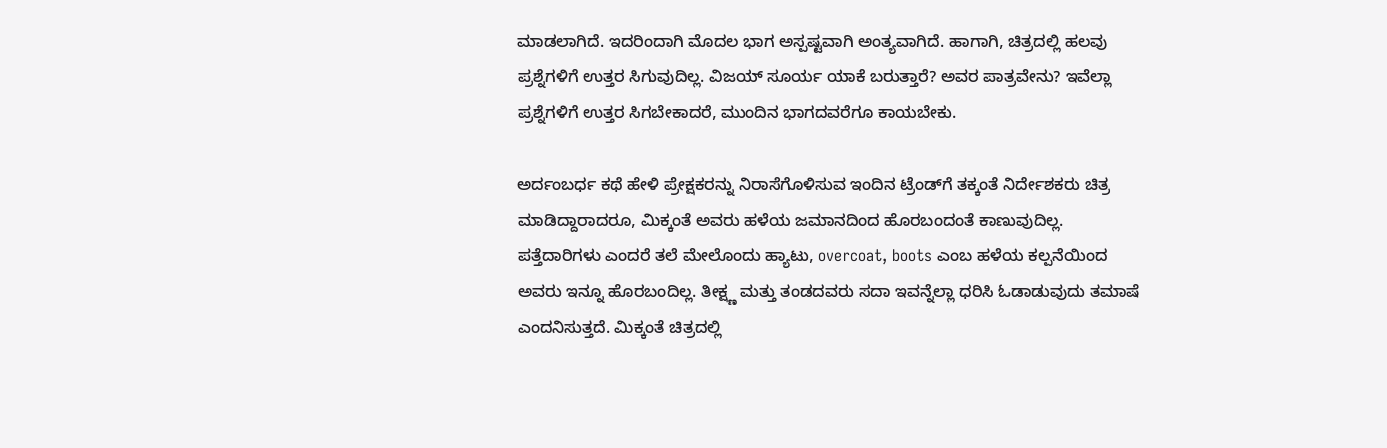ಮಾಡಲಾಗಿದೆ. ಇದರಿಂದಾಗಿ ಮೊದಲ ಭಾಗ ಅಸ್ಪಷ್ಟವಾಗಿ ಅಂತ್ಯವಾಗಿದೆ. ಹಾಗಾಗಿ, ಚಿತ್ರದಲ್ಲಿ ಹಲವು ಪ್ರಶ್ನೆಗಳಿಗೆ ಉತ್ತರ ಸಿಗುವುದಿಲ್ಲ. ವಿಜಯ್‍ ಸೂರ್ಯ ಯಾಕೆ ಬರುತ್ತಾರೆ? ಅವರ ಪಾತ್ರವೇನು? ಇವೆಲ್ಲಾ ಪ್ರಶ್ನೆಗಳಿಗೆ ಉತ್ತರ ಸಿಗಬೇಕಾದರೆ, ಮುಂದಿನ ಭಾಗದವರೆಗೂ ಕಾಯಬೇಕು.

ಅರ್ದಂಬರ್ಧ ಕಥೆ ಹೇಳಿ ಪ್ರೇಕ್ಷಕರನ್ನು ನಿರಾಸೆಗೊಳಿಸುವ ಇಂದಿನ ಟ್ರೆಂಡ್‍ಗೆ ತಕ್ಕಂತೆ ನಿರ್ದೇಶಕರು ಚಿತ್ರ ಮಾಡಿದ್ದಾರಾದರೂ, ಮಿಕ್ಕಂತೆ ಅವರು ಹಳೆಯ ಜಮಾನದಿಂದ ಹೊರಬಂದಂತೆ ಕಾಣುವುದಿಲ್ಲ. ಪತ್ತೆದಾರಿಗಳು ಎಂದರೆ ತಲೆ ಮೇಲೊಂದು ಹ್ಯಾಟು, overcoat, boots ಎಂಬ ಹಳೆಯ ಕಲ್ಪನೆಯಿಂದ ಅವರು ಇನ್ನೂ ಹೊರಬಂದಿಲ್ಲ. ತೀಕ್ಷ್ಣ ಮತ್ತು ತಂಡದವರು ಸದಾ ಇವನ್ನೆಲ್ಲಾ ಧರಿಸಿ ಓಡಾಡುವುದು ತಮಾಷೆ ಎಂದನಿಸುತ್ತದೆ. ಮಿಕ್ಕಂತೆ ಚಿತ್ರದಲ್ಲಿ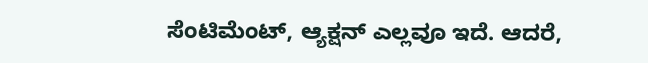ಸೆಂಟಿಮೆಂಟ್‍, ಆ್ಯಕ್ಷನ್‍ ಎಲ್ಲವೂ ಇದೆ. ಆದರೆ,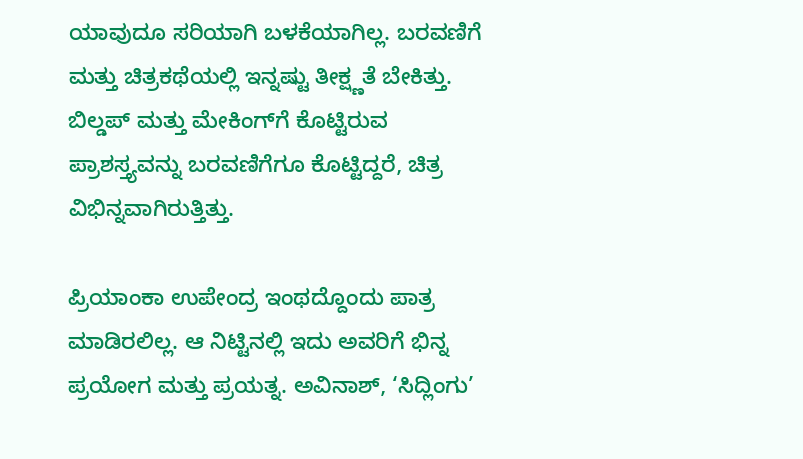ಯಾವುದೂ ಸರಿಯಾಗಿ ಬಳಕೆಯಾಗಿಲ್ಲ. ಬರವಣಿಗೆ ಮತ್ತು ಚಿತ್ರಕಥೆಯಲ್ಲಿ ಇನ್ನಷ್ಟು ತೀಕ್ಷ್ಣತೆ ಬೇಕಿತ್ತು. ಬಿಲ್ಡಪ್‍ ಮತ್ತು ಮೇಕಿಂಗ್‍ಗೆ ಕೊಟ್ಟಿರುವ ಪ್ರಾಶಸ್ತ್ಯವನ್ನು ಬರವಣಿಗೆಗೂ ಕೊಟ್ಟಿದ್ದರೆ, ಚಿತ್ರ ವಿಭಿನ್ನವಾಗಿರುತ್ತಿತ್ತು.

ಪ್ರಿಯಾಂಕಾ ಉಪೇಂದ್ರ ಇಂಥದ್ದೊಂದು ಪಾತ್ರ ಮಾಡಿರಲಿಲ್ಲ. ಆ ನಿಟ್ಟಿನಲ್ಲಿ ಇದು ಅವರಿಗೆ ಭಿನ್ನ ಪ್ರಯೋಗ ಮತ್ತು ಪ್ರಯತ್ನ. ಅವಿನಾಶ್, ‘ಸಿದ್ಲಿಂಗು’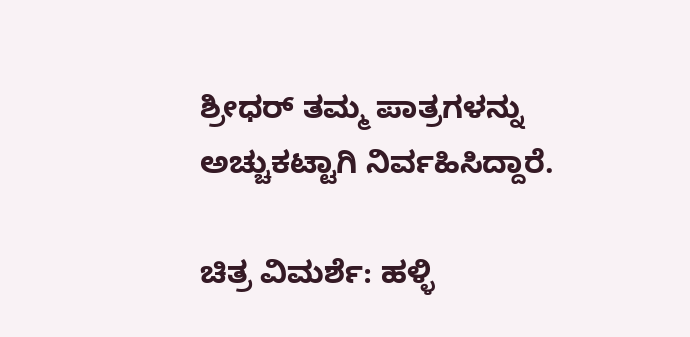ಶ್ರೀಧರ್‍ ತಮ್ಮ ಪಾತ್ರಗಳನ್ನು ಅಚ್ಚುಕಟ್ಟಾಗಿ ನಿರ್ವಹಿಸಿದ್ದಾರೆ.

ಚಿತ್ರ ವಿಮರ್ಶೆ: ಹಳ್ಳಿ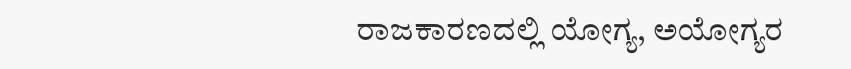ರಾಜಕಾರಣದಲ್ಲಿ ಯೋಗ್ಯ, ಅಯೋಗ್ಯರ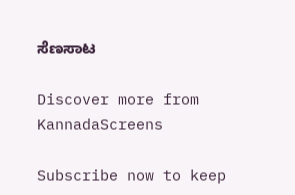ಸೆಣಸಾಟ

Discover more from KannadaScreens

Subscribe now to keep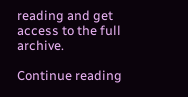reading and get access to the full archive.

Continue reading